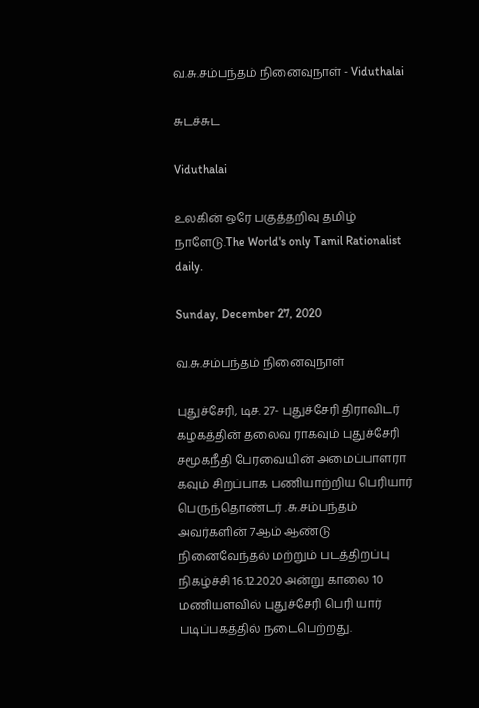வ.சு.சம்பந்தம் நினைவுநாள் - Viduthalai

சுடச்சுட

Viduthalai

உலகின் ஒரே பகுத்தறிவு தமிழ் நாளேடு.The World's only Tamil Rationalist daily.

Sunday, December 27, 2020

வ.சு.சம்பந்தம் நினைவுநாள்

புதுச்சேரி, டிச. 27- புதுச்சேரி திராவிடர் கழகத்தின் தலைவ ராகவும் புதுச்சேரி சமூகநீதி பேரவையின் அமைப்பாளரா கவும் சிறப்பாக பணியாற்றிய பெரியார் பெருந்தொண்டர் .சு.சம்பந்தம் அவர்களின் 7ஆம் ஆண்டு நினைவேந்தல் மற்றும் படத்திறப்பு நிகழ்ச்சி 16.12.2020 அன்று காலை 10 மணியளவில் புதுச்சேரி பெரி யார் படிப்பகத்தில் நடைபெற்றது.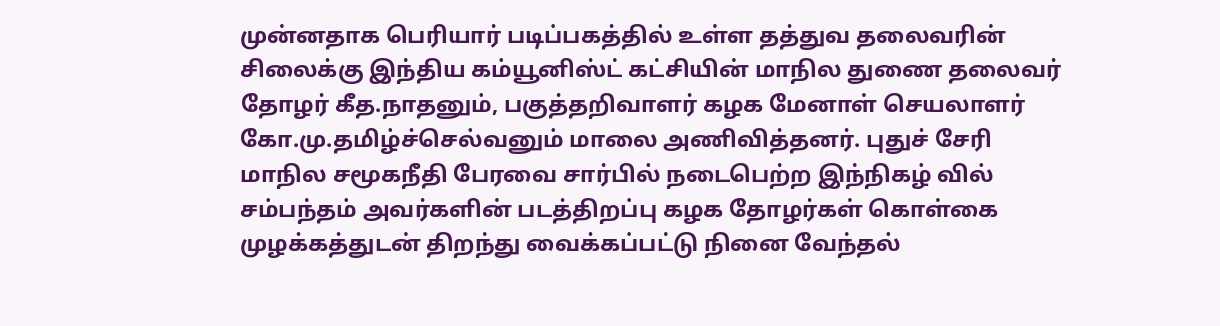முன்னதாக பெரியார் படிப்பகத்தில் உள்ள தத்துவ தலைவரின் சிலைக்கு இந்திய கம்யூனிஸ்ட் கட்சியின் மாநில துணை தலைவர் தோழர் கீத.நாதனும், பகுத்தறிவாளர் கழக மேனாள் செயலாளர் கோ.மு.தமிழ்ச்செல்வனும் மாலை அணிவித்தனர். புதுச் சேரி மாநில சமூகநீதி பேரவை சார்பில் நடைபெற்ற இந்நிகழ் வில் சம்பந்தம் அவர்களின் படத்திறப்பு கழக தோழர்கள் கொள்கை முழக்கத்துடன் திறந்து வைக்கப்பட்டு நினை வேந்தல்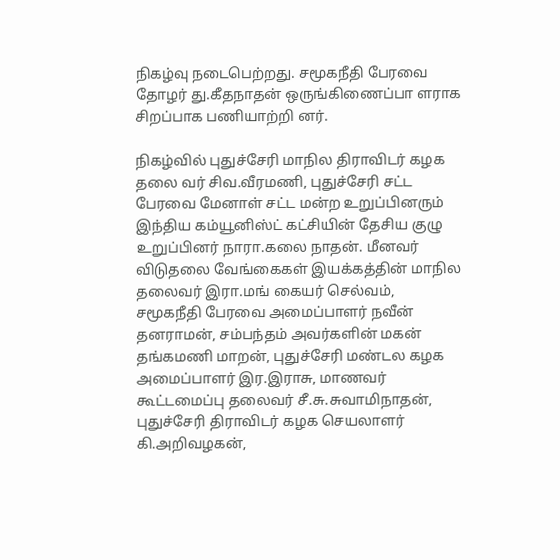நிகழ்வு நடைபெற்றது. சமூகநீதி பேரவை தோழர் து.கீதநாதன் ஒருங்கிணைப்பா ளராக சிறப்பாக பணியாற்றி னர்.

நிகழ்வில் புதுச்சேரி மாநில திராவிடர் கழக தலை வர் சிவ.வீரமணி, புதுச்சேரி சட்ட பேரவை மேனாள் சட்ட மன்ற உறுப்பினரும் இந்திய கம்யூனிஸ்ட் கட்சியின் தேசிய குழு உறுப்பினர் நாரா.கலை நாதன். மீனவர் விடுதலை வேங்கைகள் இயக்கத்தின் மாநில தலைவர் இரா.மங் கையர் செல்வம், சமூகநீதி பேரவை அமைப்பாளர் நவீன் தனராமன், சம்பந்தம் அவர்களின் மகன் தங்கமணி மாறன், புதுச்சேரி மண்டல கழக அமைப்பாளர் இர.இராசு, மாணவர் கூட்டமைப்பு தலைவர் சீ.சு.சுவாமிநாதன், புதுச்சேரி திராவிடர் கழக செயலாளர் கி.அறிவழகன்,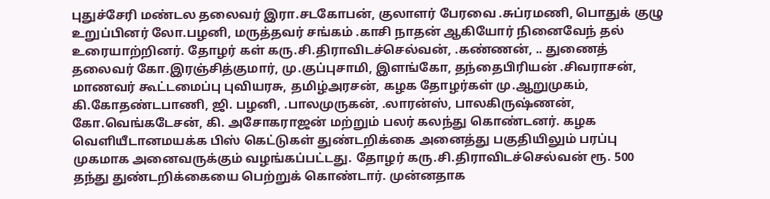புதுச்சேரி மண்டல தலைவர் இரா.சடகோபன், குலாளர் பேரவை .சுப்ரமணி, பொதுக் குழு உறுப்பினர் லோ.பழனி, மருத்தவர் சங்கம் .காசி நாதன் ஆகியோர் நினைவேந் தல் உரையாற்றினர். தோழர் கள் கரு.சி.திராவிடச்செல்வன், .கண்ணன், .. துணைத் தலைவர் கோ.இரஞ்சித்குமார், மு.குப்புசாமி, இளங்கோ, தந்தைபிரியன் .சிவராசன், மாணவர் கூட்டமைப்பு புவியரசு, தமிழ்அரசன், கழக தோழர்கள் மு.ஆறுமுகம், கி.கோதண்டபாணி, ஜி. பழனி, .பாலமுருகன், .லாரன்ஸ், பாலகிருஷ்ணன், கோ.வெங்கடேசன், கி. அசோகராஜன் மற்றும் பலர் கலந்து கொண்டனர். கழக வெளியீடானமயக்க பிஸ் கெட்டுகள் துண்டறிக்கை அனைத்து பகுதியிலும் பரப்பு முகமாக அனைவருக்கும் வழங்கப்பட்டது. தோழர் கரு.சி.திராவிடச்செல்வன் ரூ. 500 தந்து துண்டறிக்கையை பெற்றுக் கொண்டார். முன்னதாக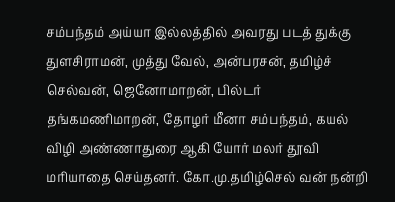சம்பந்தம் அய்யா இல்லத்தில் அவரது படத் துக்கு துளசிராமன், முத்து வேல், அன்பரசன், தமிழ்ச் செல்வன், ஜெனோமாறன், பில்டர் தங்கமணிமாறன், தோழர் மீனா சம்பந்தம், கயல் விழி அண்ணாதுரை ஆகி யோர் மலர் தூவி மரியாதை செய்தனர். கோ.மு.தமிழ்செல் வன் நன்றி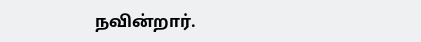நவின்றார்.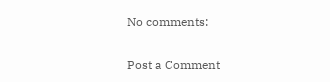No comments:

Post a Comment